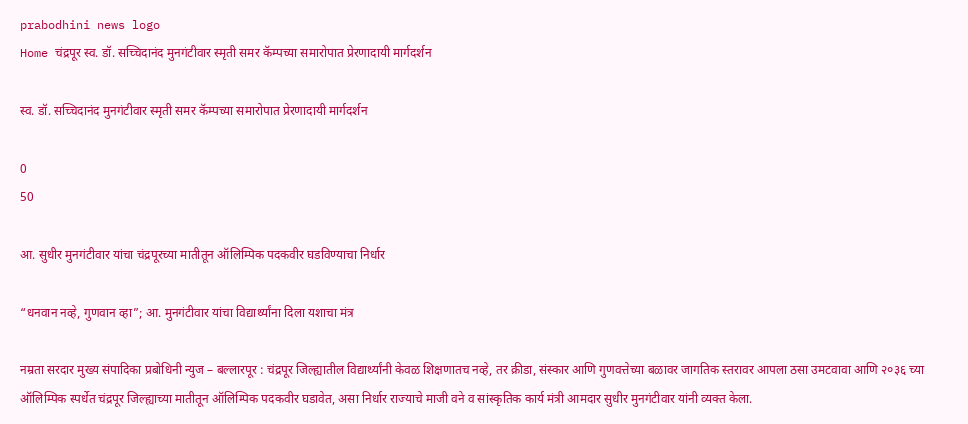prabodhini news logo
Home चंद्रपूर स्व. डॉ. सच्चिदानंद मुनगंटीवार स्मृती समर कॅम्पच्या समारोपात प्रेरणादायी मार्गदर्शन

स्व. डॉ. सच्चिदानंद मुनगंटीवार स्मृती समर कॅम्पच्या समारोपात प्रेरणादायी मार्गदर्शन

0
50

आ. सुधीर मुनगंटीवार यांचा चंद्रपूरच्या मातीतून ऑलिम्पिक पदकवीर घडविण्याचा निर्धार

“धनवान नव्हे, गुणवान व्हा”; आ. मुनगंटीवार यांचा विद्यार्थ्यांना दिला यशाचा मंत्र

नम्रता सरदार मुख्य संपादिका प्रबोधिनी न्युज – बल्लारपूर : चंद्रपूर जिल्ह्यातील विद्यार्थ्यांनी केवळ शिक्षणातच नव्हे, तर क्रीडा, संस्कार आणि गुणवत्तेच्या बळावर जागतिक स्तरावर आपला ठसा उमटवावा आणि २०३६ च्या ऑलिम्पिक स्पर्धेत चंद्रपूर जिल्ह्याच्या मातीतून ऑलिम्पिक पदकवीर घडावेत, असा निर्धार राज्याचे माजी वने व सांस्कृतिक कार्य मंत्री आमदार सुधीर मुनगंटीवार यांनी व्यक्त केला.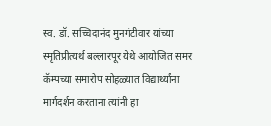स्व. डॉ. सच्चिदानंद मुनगंटीवार यांच्या स्मृतिप्रीत्यर्थ बल्लारपूर येथे आयोजित समर कॅम्पच्या समारोप सोहळ्यात विद्यार्थ्यांना मार्गदर्शन करताना त्यांनी हा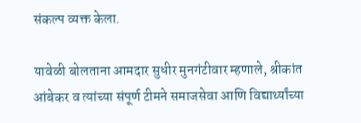संकल्प व्यक्त केला.

यावेळी बोलताना आमदार सुधीर मुनगंटीवार म्हणाले, श्रीकांत आंबेकर व त्यांच्या संपूर्ण टीमने समाजसेवा आणि विद्यार्थ्यांच्या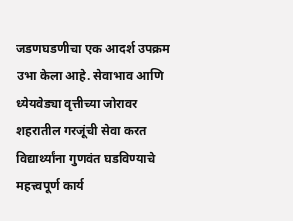जडणघडणीचा एक आदर्श उपक्रम उभा केला आहे. सेवाभाव आणि ध्येयवेड्या वृत्तीच्या जोरावर शहरातील गरजूंची सेवा करत विद्यार्थ्यांना गुणवंत घडविण्याचे महत्त्वपूर्ण कार्य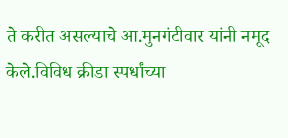ते करीत असल्याचे आ.मुनगंटीवार यांनी नमूद केले.विविध क्रीडा स्पर्धांच्या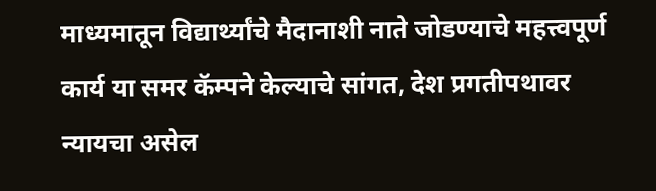माध्यमातून विद्यार्थ्यांचे मैदानाशी नाते जोडण्याचे महत्त्वपूर्ण कार्य या समर कॅम्पने केल्याचे सांगत, देश प्रगतीपथावर न्यायचा असेल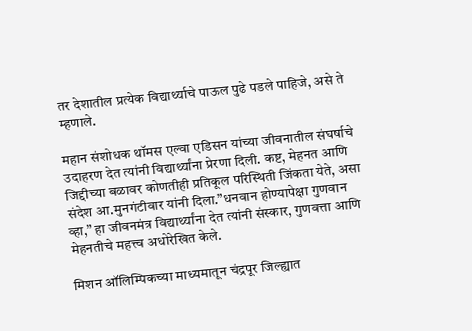तर देशातील प्रत्येक विद्यार्थ्याचे पाऊल पुढे पडले पाहिजे, असे ते म्हणाले.

महान संशोधक थॉमस एल्वा एडिसन यांच्या जीवनातील संघर्षाचे उदाहरण देत त्यांनी विद्यार्थ्यांना प्रेरणा दिली. कष्ट, मेहनत आणि जिद्दीच्या बळावर कोणतीही प्रतिकूल परिस्थिती जिंकता येते, असा संदेश आ.मुनगंटीवार यांनी दिला.”धनवान होण्यापेक्षा गुणवान व्हा,” हा जीवनमंत्र विद्यार्थ्यांना देत त्यांनी संस्कार, गुणवत्ता आणि मेहनतीचे महत्त्व अधोरेखित केले.

मिशन ऑलिम्पिकच्या माध्यमातून चंद्रपूर जिल्ह्यात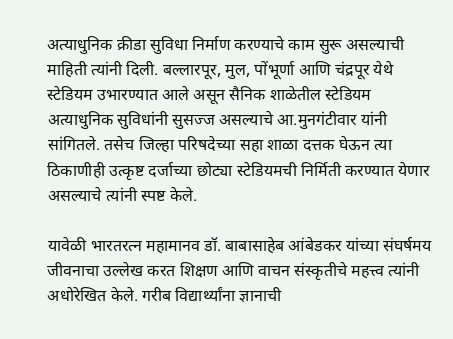अत्याधुनिक क्रीडा सुविधा निर्माण करण्याचे काम सुरू असल्याची माहिती त्यांनी दिली. बल्लारपूर, मुल, पोंभूर्णा आणि चंद्रपूर येथे स्टेडियम उभारण्यात आले असून सैनिक शाळेतील स्टेडियम अत्याधुनिक सुविधांनी सुसज्ज असल्याचे आ.मुनगंटीवार यांनी सांगितले. तसेच जिल्हा परिषदेच्या सहा शाळा दत्तक घेऊन त्या ठिकाणीही उत्कृष्ट दर्जाच्या छोट्या स्टेडियमची निर्मिती करण्यात येणार असल्याचे त्यांनी स्पष्ट केले.

यावेळी भारतरत्न महामानव डॉ. बाबासाहेब आंबेडकर यांच्या संघर्षमय जीवनाचा उल्लेख करत शिक्षण आणि वाचन संस्कृतीचे महत्त्व त्यांनी अधोरेखित केले. गरीब विद्यार्थ्यांना ज्ञानाची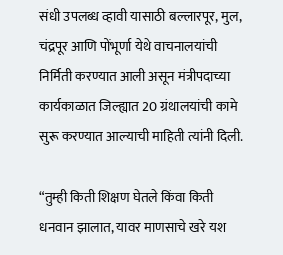संधी उपलब्ध व्हावी यासाठी बल्लारपूर, मुल, चंद्रपूर आणि पोंभूर्णा येथे वाचनालयांची निर्मिती करण्यात आली असून मंत्रीपदाच्या कार्यकाळात जिल्ह्यात 20 ग्रंथालयांची कामे सुरू करण्यात आल्याची माहिती त्यांनी दिली.

“तुम्ही किती शिक्षण घेतले किंवा किती धनवान झालात, यावर माणसाचे खरे यश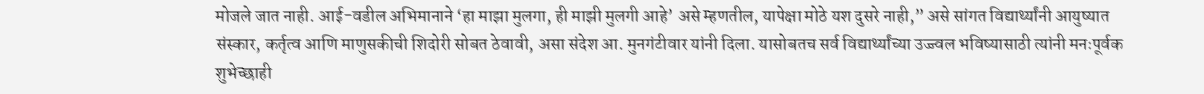मोजले जात नाही. आई-वडील अभिमानाने ‘हा माझा मुलगा, ही माझी मुलगी आहे’ असे म्हणतील, यापेक्षा मोठे यश दुसरे नाही,” असे सांगत विद्यार्थ्यांनी आयुष्यात संस्कार, कर्तृत्व आणि माणुसकीची शिदोरी सोबत ठेवावी, असा संदेश आ. मुनगंटीवार यांनी दिला. यासोबतच सर्व विद्यार्थ्यांच्या उज्ज्वल भविष्यासाठी त्यांनी मनःपूर्वक शुभेच्छाही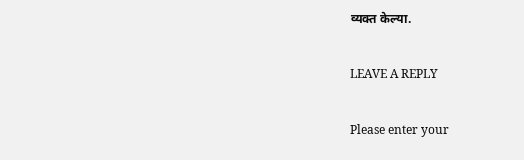व्यक्त केल्या.

LEAVE A REPLY

Please enter your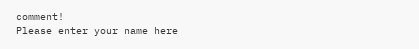comment!
Please enter your name here